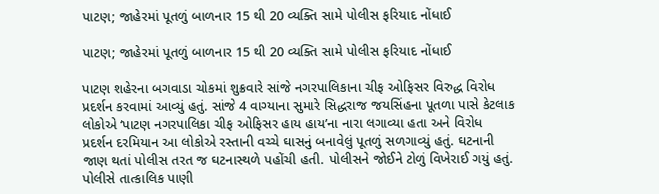પાટણ; જાહેરમાં પૂતળું બાળનાર 15 થી 20 વ્યક્તિ સામે પોલીસ ફરિયાદ નોંધાઈ

પાટણ; જાહેરમાં પૂતળું બાળનાર 15 થી 20 વ્યક્તિ સામે પોલીસ ફરિયાદ નોંધાઈ

પાટણ શહેરના બગવાડા ચોકમાં શુક્રવારે સાંજે નગરપાલિકાના ચીફ ઓફિસર વિરુદ્ધ વિરોધ પ્રદર્શન કરવામાં આવ્યું હતું. સાંજે 4 વાગ્યાના સુમારે સિદ્ધરાજ જયસિંહના પૂતળા પાસે કેટલાક લોકોએ ‘પાટણ નગરપાલિકા ચીફ ઓફિસર હાય હાય’ના નારા લગાવ્યા હતા અને વિરોધ પ્રદર્શન દરમિયાન આ લોકોએ રસ્તાની વચ્ચે ઘાસનું બનાવેલું પૂતળું સળગાવ્યું હતું. ઘટનાની જાણ થતાં પોલીસ તરત જ ઘટનાસ્થળે પહોંચી હતી. પોલીસને જોઈને ટોળું વિખેરાઈ ગયું હતું. પોલીસે તાત્કાલિક પાણી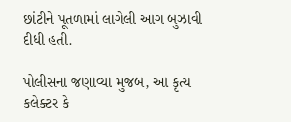છાંટીને પૂતળામાં લાગેલી આગ બુઝાવી દીધી હતી.

પોલીસના જણાવ્યા મુજબ, આ કૃત્ય કલેક્ટર કે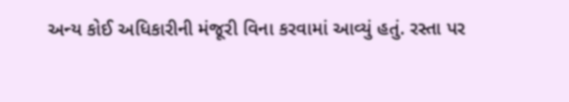અન્ય કોઈ અધિકારીની મંજૂરી વિના કરવામાં આવ્યું હતું. રસ્તા પર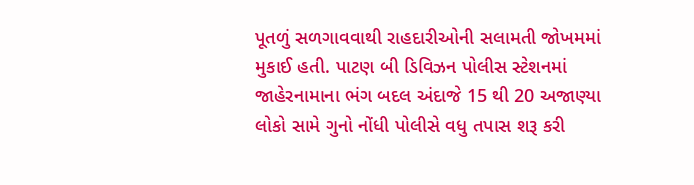પૂતળું સળગાવવાથી રાહદારીઓની સલામતી જોખમમાં મુકાઈ હતી. પાટણ બી ડિવિઝન પોલીસ સ્ટેશનમાં જાહેરનામાના ભંગ બદલ અંદાજે 15 થી 20 અજાણ્યા લોકો સામે ગુનો નોંધી પોલીસે વધુ તપાસ શરૂ કરી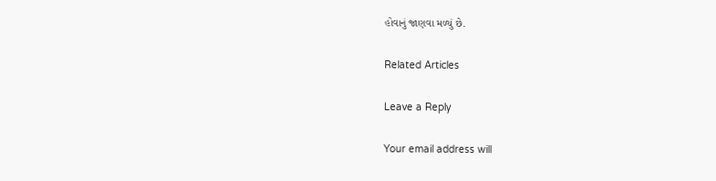હોવાનું જાણવા મળ્યું છે.

Related Articles

Leave a Reply

Your email address will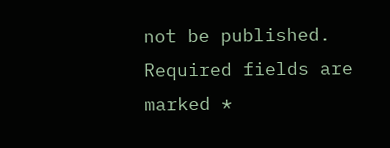not be published. Required fields are marked *